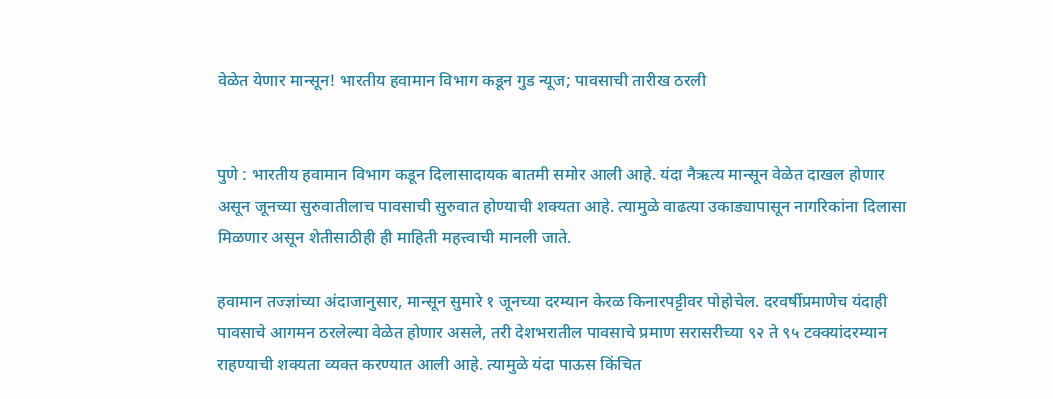वेळेत येणार मान्सून! भारतीय हवामान विभाग कडून गुड न्यूज; पावसाची तारीख ठरली


पुणे : भारतीय हवामान विभाग कडून दिलासादायक बातमी समोर आली आहे. यंदा नैऋत्य मान्सून वेळेत दाखल होणार असून जूनच्या सुरुवातीलाच पावसाची सुरुवात होण्याची शक्यता आहे. त्यामुळे वाढत्या उकाड्यापासून नागरिकांना दिलासा मिळणार असून शेतीसाठीही ही माहिती महत्त्वाची मानली जाते.

हवामान तज्ज्ञांच्या अंदाजानुसार, मान्सून सुमारे १ जूनच्या दरम्यान केरळ किनारपट्टीवर पोहोचेल. दरवर्षीप्रमाणेच यंदाही पावसाचे आगमन ठरलेल्या वेळेत होणार असले, तरी देशभरातील पावसाचे प्रमाण सरासरीच्या ९२ ते ९५ टक्क्यांदरम्यान राहण्याची शक्यता व्यक्त करण्यात आली आहे. त्यामुळे यंदा पाऊस किंचित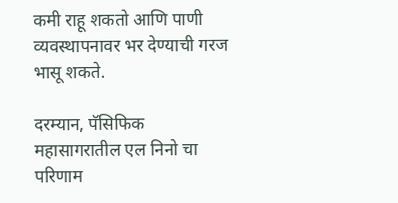कमी राहू शकतो आणि पाणी व्यवस्थापनावर भर देण्याची गरज भासू शकते.

दरम्यान, पॅसिफिक महासागरातील एल निनो चा परिणाम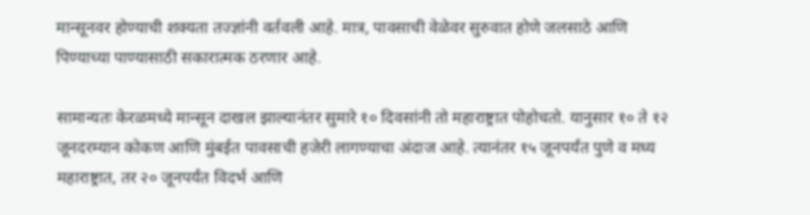मान्सूनवर होण्याची शक्यता तज्ज्ञांनी वर्तवली आहे. मात्र, पावसाची वेळेवर सुरुवात होणे जलसाठे आणि पिण्याच्या पाण्यासाठी सकारात्मक ठरणार आहे.

सामान्यतः केरळमध्ये मान्सून दाखल झाल्यानंतर सुमारे १० दिवसांनी तो महाराष्ट्रात पोहोचतो. यानुसार १० ते १२ जूनदरम्यान कोकण आणि मुंबईत पावसाची हजेरी लागण्याचा अंदाज आहे. त्यानंतर १५ जूनपर्यंत पुणे व मध्य महाराष्ट्रात, तर २० जूनपर्यंत विदर्भ आणि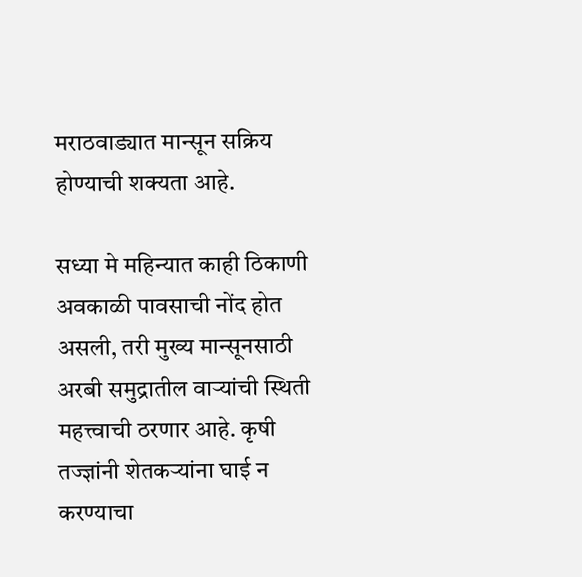मराठवाड्यात मान्सून सक्रिय होण्याची शक्यता आहे.

सध्या मे महिन्यात काही ठिकाणी अवकाळी पावसाची नोंद होत असली, तरी मुख्य मान्सूनसाठी अरबी समुद्रातील वाऱ्यांची स्थिती महत्त्वाची ठरणार आहे. कृषी तज्ज्ञांनी शेतकऱ्यांना घाई न करण्याचा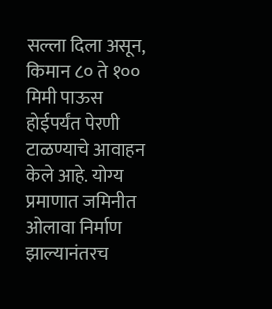सल्ला दिला असून, किमान ८० ते १०० मिमी पाऊस होईपर्यंत पेरणी टाळण्याचे आवाहन केले आहे. योग्य प्रमाणात जमिनीत ओलावा निर्माण झाल्यानंतरच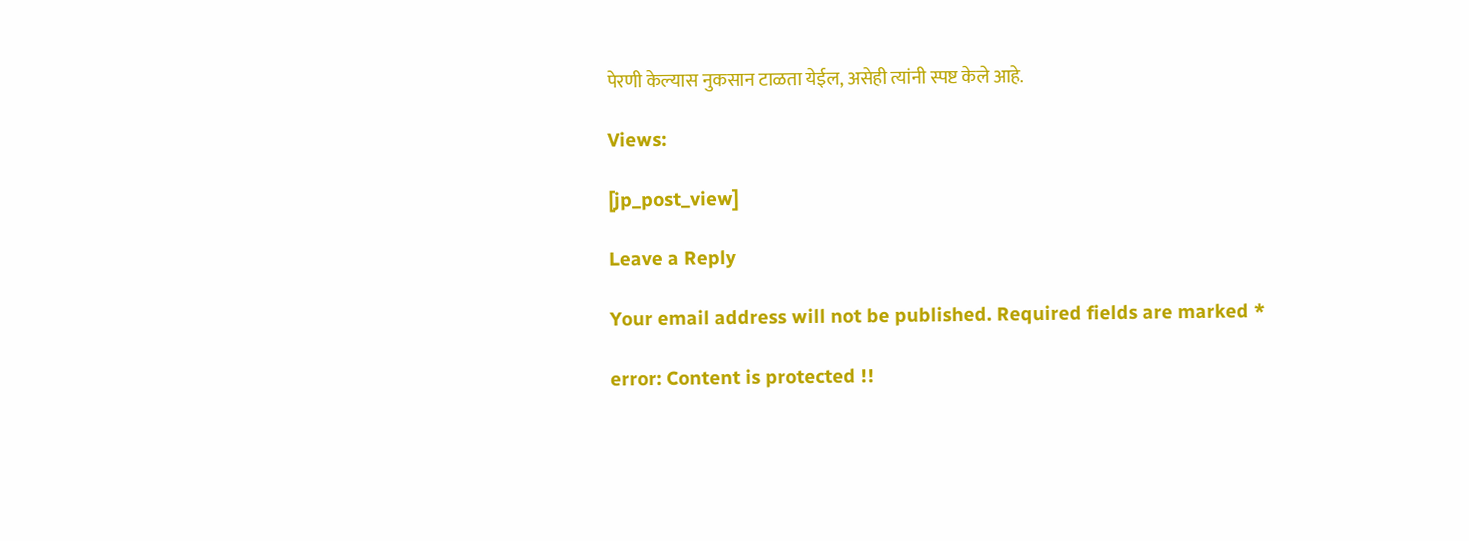पेरणी केल्यास नुकसान टाळता येईल, असेही त्यांनी स्पष्ट केले आहे.

Views:

[jp_post_view]

Leave a Reply

Your email address will not be published. Required fields are marked *

error: Content is protected !!